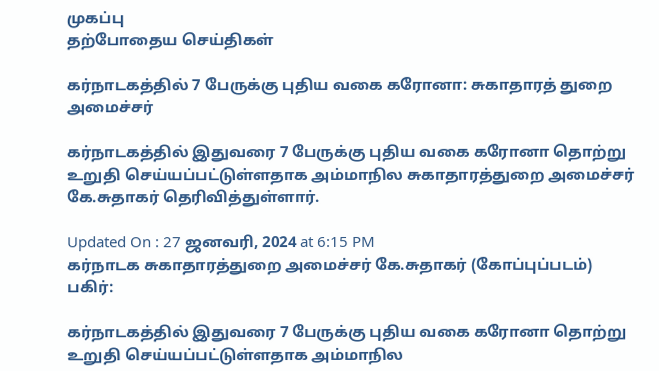முகப்பு
தற்போதைய செய்திகள்

கர்நாடகத்தில் 7 பேருக்கு புதிய வகை கரோனா: சுகாதாரத் துறை அமைச்சர்

கர்நாடகத்தில் இதுவரை 7 பேருக்கு புதிய வகை கரோனா தொற்று உறுதி செய்யப்பட்டுள்ளதாக அம்மாநில சுகாதாரத்துறை அமைச்சர் கே.சுதாகர் தெரிவித்துள்ளார்.

Updated On : 27 ஜனவரி, 2024 at 6:15 PM
கர்நாடக சுகாதாரத்துறை அமைச்சர் கே.சுதாகர் (கோப்புப்படம்)
பகிர்:

கர்நாடகத்தில் இதுவரை 7 பேருக்கு புதிய வகை கரோனா தொற்று உறுதி செய்யப்பட்டுள்ளதாக அம்மாநில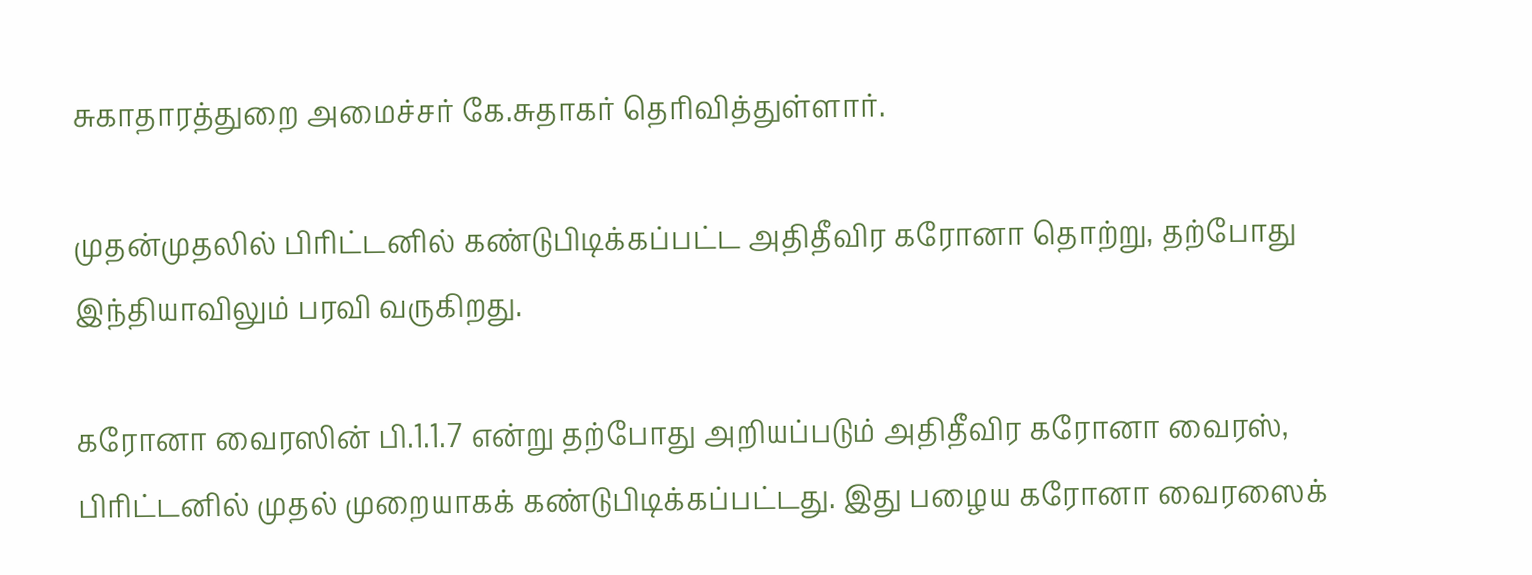சுகாதாரத்துறை அமைச்சர் கே.சுதாகர் தெரிவித்துள்ளார்.

முதன்முதலில் பிரிட்டனில் கண்டுபிடிக்கப்பட்ட அதிதீவிர கரோனா தொற்று, தற்போது இந்தியாவிலும் பரவி வருகிறது.

கரோனா வைரஸின் பி.1.1.7 என்று தற்போது அறியப்படும் அதிதீவிர கரோனா வைரஸ்,  பிரிட்டனில் முதல் முறையாகக் கண்டுபிடிக்கப்பட்டது. இது பழைய கரோனா வைரஸைக்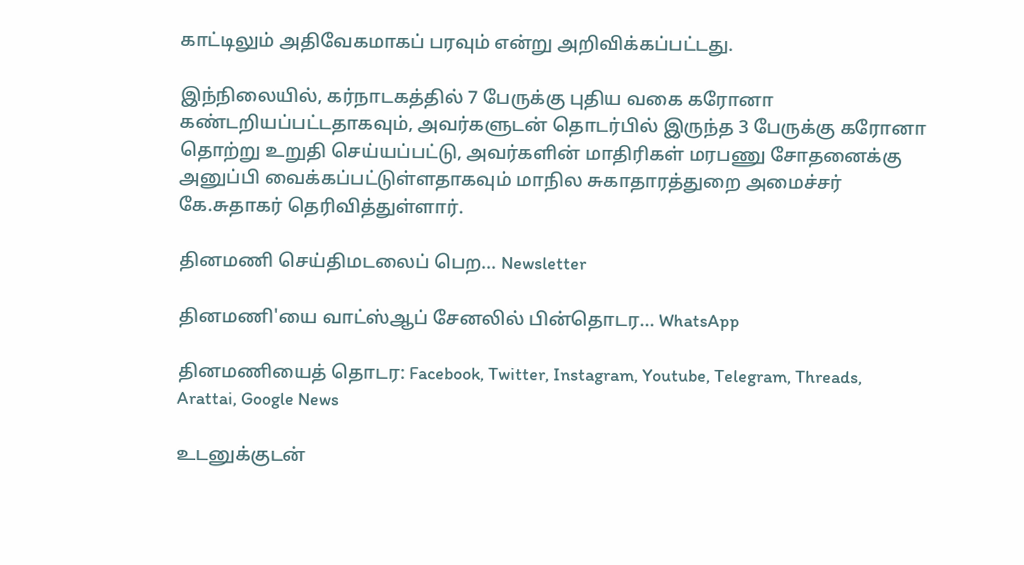காட்டிலும் அதிவேகமாகப் பரவும் என்று அறிவிக்கப்பட்டது.

இந்நிலையில், கர்நாடகத்தில் 7 பேருக்கு புதிய வகை கரோனா கண்டறியப்பட்டதாகவும், அவர்களுடன் தொடர்பில் இருந்த 3 பேருக்கு கரோனா தொற்று உறுதி செய்யப்பட்டு, அவர்களின் மாதிரிகள் மரபணு சோதனைக்கு அனுப்பி வைக்கப்பட்டுள்ளதாகவும் மாநில சுகாதாரத்துறை அமைச்சர் கே.சுதாகர் தெரிவித்துள்ளார்.

தினமணி செய்திமடலைப் பெற... Newsletter

தினமணி'யை வாட்ஸ்ஆப் சேனலில் பின்தொடர... WhatsApp

தினமணியைத் தொடர: Facebook, Twitter, Instagram, Youtube, Telegram, Threads, Arattai, Google News

உடனுக்குடன்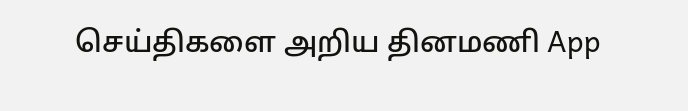செய்திகளை அறிய தினமணி App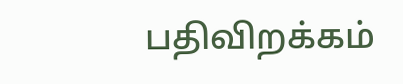பதிவிறக்கம்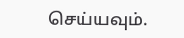செய்யவும்.